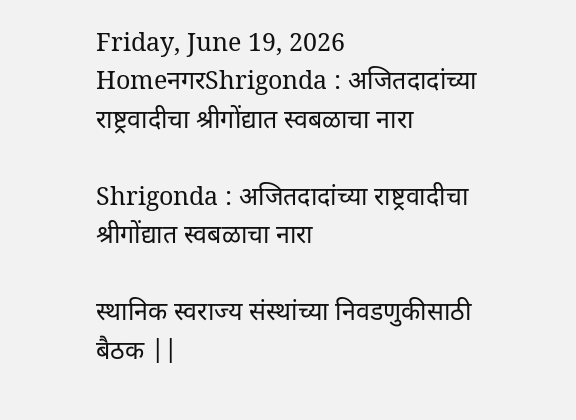Friday, June 19, 2026
HomeनगरShrigonda : अजितदादांच्या राष्ट्रवादीचा श्रीगोंद्यात स्वबळाचा नारा

Shrigonda : अजितदादांच्या राष्ट्रवादीचा श्रीगोंद्यात स्वबळाचा नारा

स्थानिक स्वराज्य संस्थांच्या निवडणुकीसाठी बैठक ||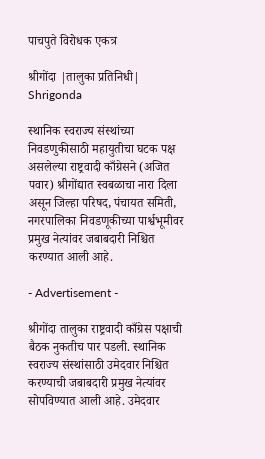पाचपुते विरोधक एकत्र

श्रीगोंदा |तालुका प्रतिनिधी| Shrigonda

स्थानिक स्वराज्य संस्थांच्या निवडणुकीसाठी महायुतीचा घटक पक्ष असलेल्या राष्ट्रवादी काँग्रेसने (अजित पवार) श्रीगोंद्यात स्वबळाचा नारा दिला असून जिल्हा परिषद, पंचायत समिती, नगरपालिका निवडणूकीच्या पार्श्वभूमीवर प्रमुख नेत्यांवर जबाबदारी निश्चित करण्यात आली आहे.

- Advertisement -

श्रीगोंदा तालुका राष्ट्रवादी काँग्रेस पक्षाची बैठक नुकतीच पार पडली. स्थानिक स्वराज्य संस्थांसाठी उमेदवार निश्चित करण्याची जबाबदारी प्रमुख नेत्यांवर सोपविण्यात आली आहे. उमेदवार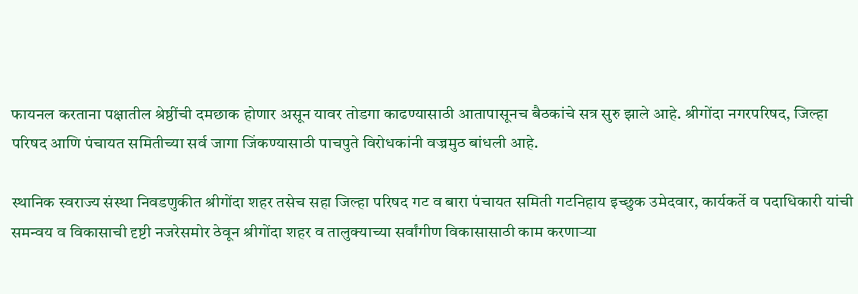फायनल करताना पक्षातील श्रेष्ठींची दमछाक होणार असून यावर तोडगा काढण्यासाठी आतापासूनच बैठकांचे सत्र सुरु झाले आहे. श्रीगोंदा नगरपरिषद, जिल्हा परिषद आणि पंचायत समितीच्या सर्व जागा जिंकण्यासाठी पाचपुते विरोधकांनी वज्रमुठ बांधली आहे.

स्थानिक स्वराज्य संस्था निवडणुकीत श्रीगोंदा शहर तसेच सहा जिल्हा परिषद गट व बारा पंचायत समिती गटनिहाय इच्छुक उमेदवार, कार्यकर्ते व पदाधिकारी यांची समन्वय व विकासाची दृष्टी नजरेसमोर ठेवून श्रीगोंदा शहर व तालुक्याच्या सर्वांगीण विकासासाठी काम करणार्‍या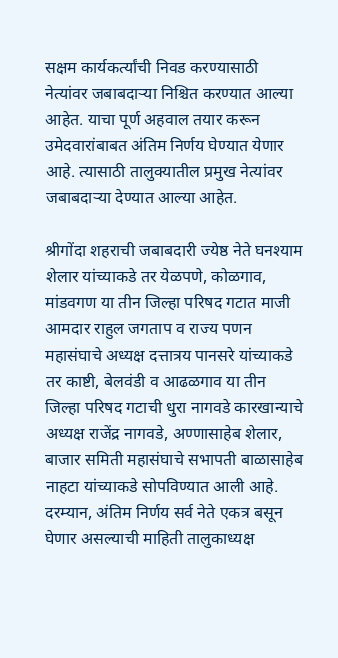सक्षम कार्यकर्त्यांची निवड करण्यासाठी नेत्यांवर जबाबदार्‍या निश्चित करण्यात आल्या आहेत. याचा पूर्ण अहवाल तयार करून उमेदवारांबाबत अंतिम निर्णय घेण्यात येणार आहे. त्यासाठी तालुक्यातील प्रमुख नेत्यांवर जबाबदार्‍या देण्यात आल्या आहेत.

श्रीगोंदा शहराची जबाबदारी ज्येष्ठ नेते घनश्याम शेलार यांच्याकडे तर येळपणे, कोळगाव, मांडवगण या तीन जिल्हा परिषद गटात माजी आमदार राहुल जगताप व राज्य पणन महासंघाचे अध्यक्ष दत्तात्रय पानसरे यांच्याकडे तर काष्टी, बेलवंडी व आढळगाव या तीन जिल्हा परिषद गटाची धुरा नागवडे कारखान्याचे अध्यक्ष राजेंद्र नागवडे, अण्णासाहेब शेलार, बाजार समिती महासंघाचे सभापती बाळासाहेब नाहटा यांच्याकडे सोपविण्यात आली आहे. दरम्यान, अंतिम निर्णय सर्व नेते एकत्र बसून घेणार असल्याची माहिती तालुकाध्यक्ष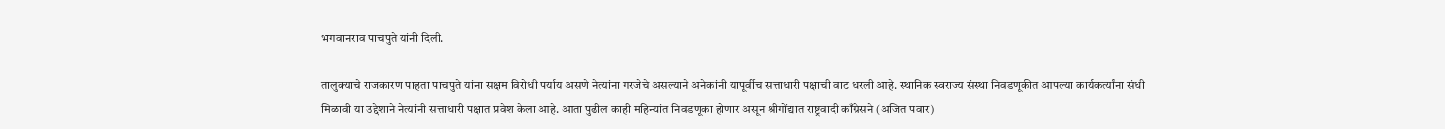भगवानराव पाचपुते यांनी दिली.

तालुक्याचे राजकारण पाहता पाचपुते यांना सक्षम विरोधी पर्याय असणे नेत्यांना गरजेचे असल्याने अनेकांनी यापूर्वीच सत्ताधारी पक्षाची वाट धरली आहे. स्थानिक स्वराज्य संस्था निवडणूकीत आपल्या कार्यकर्त्यांना संधी मिळावी या उद्देशाने नेत्यांनी सत्ताधारी पक्षात प्रवेश केला आहे. आता पुढील काही महिन्यांत निवडणूका होणार असून श्रीगोंद्यात राष्ट्रवादी काँग्रेसने (अजित पवार)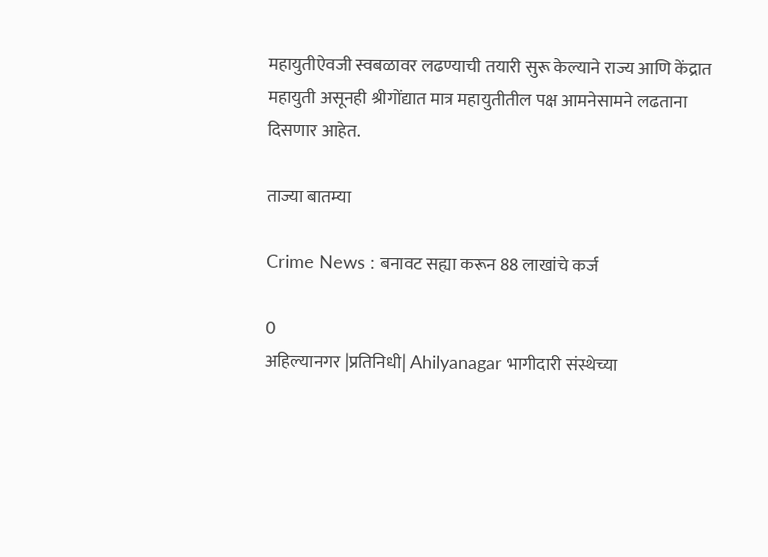महायुतीऐवजी स्वबळावर लढण्याची तयारी सुरू केल्याने राज्य आणि केंद्रात महायुती असूनही श्रीगोंद्यात मात्र महायुतीतील पक्ष आमनेसामने लढताना दिसणार आहेत.

ताज्या बातम्या

Crime News : बनावट सह्या करून 88 लाखांचे कर्ज

0
अहिल्यानगर |प्रतिनिधी| Ahilyanagar भागीदारी संस्थेच्या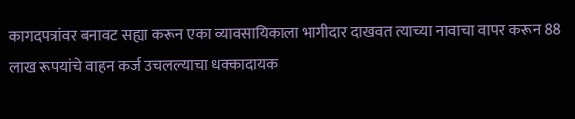कागदपत्रांवर बनावट सह्या करून एका व्यावसायिकाला भागीदार दाखवत त्याच्या नावाचा वापर करून 88 लाख रूपयांचे वाहन कर्ज उचलल्याचा धक्कादायक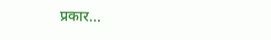प्रकार...